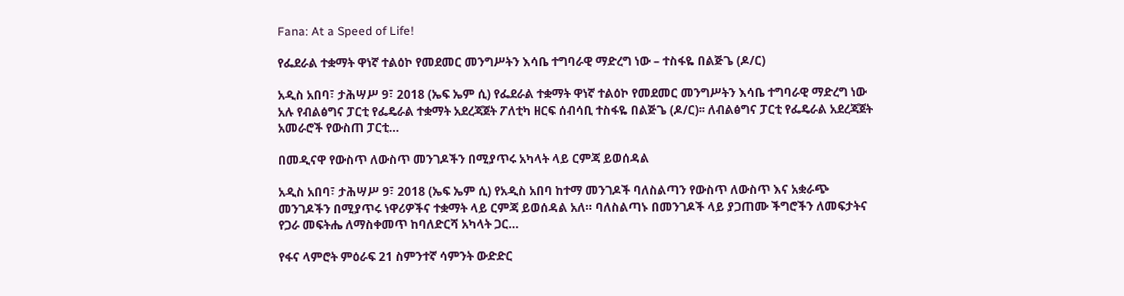Fana: At a Speed of Life!

የፌደራል ተቋማት ዋነኛ ተልዕኮ የመደመር መንግሥትን እሳቤ ተግባራዊ ማድረግ ነው – ተስፋዬ በልጅጌ (ዶ/ር)

አዲስ አበባ፣ ታሕሣሥ 9፣ 2018 (ኤፍ ኤም ሲ) የፌደራል ተቋማት ዋነኛ ተልዕኮ የመደመር መንግሥትን እሳቤ ተግባራዊ ማድረግ ነው አሉ የብልፅግና ፓርቲ የፌዴራል ተቋማት አደረጃጀት ፖለቲካ ዘርፍ ሰብሳቢ ተስፋዬ በልጅጌ (ዶ/ር)፡፡ ለብልፅግና ፓርቲ የፌዴራል አደረጃጀት አመራሮች የውስጠ ፓርቲ…

በመዲናዋ የውስጥ ለውስጥ መንገዶችን በሚያጥሩ አካላት ላይ ርምጃ ይወሰዳል

አዲስ አበባ፣ ታሕሣሥ 9፣ 2018 (ኤፍ ኤም ሲ) የአዲስ አበባ ከተማ መንገዶች ባለስልጣን የውስጥ ለውስጥ እና አቋራጭ መንገዶችን በሚያጥሩ ነዋሪዎችና ተቋማት ላይ ርምጃ ይወሰዳል አለ። ባለስልጣኑ በመንገዶች ላይ ያጋጠሙ ችግሮችን ለመፍታትና የጋራ መፍትሔ ለማስቀመጥ ከባለድርሻ አካላት ጋር…

የፋና ላምሮት ምዕራፍ 21 ስምንተኛ ሳምንት ውድድር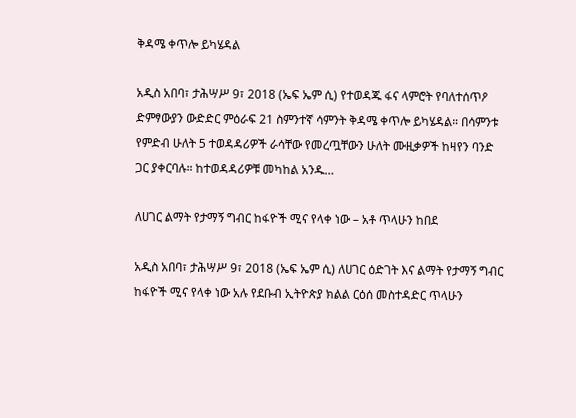ቅዳሜ ቀጥሎ ይካሄዳል

አዲስ አበባ፣ ታሕሣሥ 9፣ 2018 (ኤፍ ኤም ሲ) የተወዳጁ ፋና ላምሮት የባለተሰጥዖ ድምፃውያን ውድድር ምዕራፍ 21 ስምንተኛ ሳምንት ቅዳሜ ቀጥሎ ይካሄዳል። በሳምንቱ የምድብ ሁለት 5 ተወዳዳሪዎች ራሳቸው የመረጧቸውን ሁለት ሙዚቃዎች ከዛየን ባንድ ጋር ያቀርባሉ። ከተወዳዳሪዎቹ መካከል አንዱ…

ለሀገር ልማት የታማኝ ግብር ከፋዮች ሚና የላቀ ነው – አቶ ጥላሁን ከበደ

አዲስ አበባ፣ ታሕሣሥ 9፣ 2018 (ኤፍ ኤም ሲ) ለሀገር ዕድገት እና ልማት የታማኝ ግብር ከፋዮች ሚና የላቀ ነው አሉ የደቡብ ኢትዮጵያ ክልል ርዕሰ መስተዳድር ጥላሁን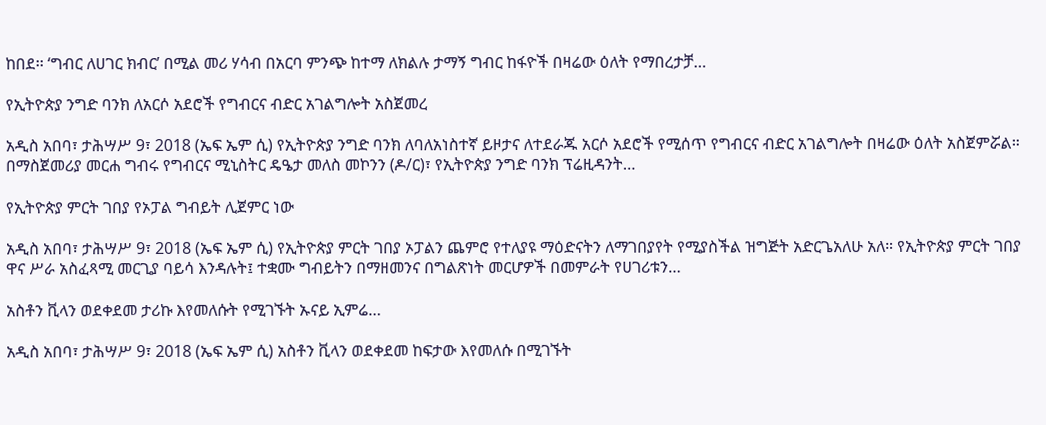ከበደ፡፡ ‘ግብር ለሀገር ክብር’ በሚል መሪ ሃሳብ በአርባ ምንጭ ከተማ ለክልሉ ታማኝ ግብር ከፋዮች በዛሬው ዕለት የማበረታቻ…

የኢትዮጵያ ንግድ ባንክ ለአርሶ አደሮች የግብርና ብድር አገልግሎት አስጀመረ

አዲስ አበባ፣ ታሕሣሥ 9፣ 2018 (ኤፍ ኤም ሲ) የኢትዮጵያ ንግድ ባንክ ለባለአነስተኛ ይዞታና ለተደራጁ አርሶ አደሮች የሚሰጥ የግብርና ብድር አገልግሎት በዛሬው ዕለት አስጀምሯል። በማስጀመሪያ መርሐ ግብሩ የግብርና ሚኒስትር ዴዔታ መለስ መኮንን (ዶ/ር)፣ የኢትዮጵያ ንግድ ባንክ ፕሬዚዳንት…

የኢትዮጵያ ምርት ገበያ የኦፓል ግብይት ሊጀምር ነው

አዲስ አበባ፣ ታሕሣሥ 9፣ 2018 (ኤፍ ኤም ሲ) የኢትዮጵያ ምርት ገበያ ኦፓልን ጨምሮ የተለያዩ ማዕድናትን ለማገበያየት የሚያስችል ዝግጅት አድርጌአለሁ አለ። የኢትዮጵያ ምርት ገበያ ዋና ሥራ አስፈጻሚ መርጊያ ባይሳ እንዳሉት፤ ተቋሙ ግብይትን በማዘመንና በግልጽነት መርሆዎች በመምራት የሀገሪቱን…

አስቶን ቪላን ወደቀደመ ታሪኩ እየመለሱት የሚገኙት ኡናይ ኢምሬ…

አዲስ አበባ፣ ታሕሣሥ 9፣ 2018 (ኤፍ ኤም ሲ) አስቶን ቪላን ወደቀደመ ከፍታው እየመለሱ በሚገኙት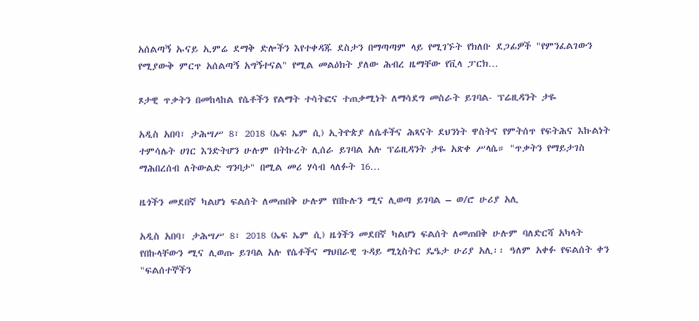አሰልጣኝ ኡናይ ኢምሬ ደማቅ ድሎችን እየተቀዳጁ ደስታን በማጣጣም ላይ የሚገኙት የክለቡ ደጋፊዎች "የምንፈልገውን የሚያውቅ ምርጥ አሰልጣኝ አግኝተናል" የሚል መልዕክት ያለው ሕብረ ዜማቸው የቪላ ፓርክ…

ጾታዊ ጥቃትን በመከላከል የሴቶችን የልማት ተሳትፎና ተጠቃሚነት ለማሳደግ መስራት ይገባል- ፕሬዚዳንት ታዬ

አዲስ አበባ፣ ታሕሣሥ 8፣ 2018 (ኤፍ ኤም ሲ) ኢትዮጵያ ለሴቶችና ሕጻናት ደህንነት ዋስትና የምትሰጥ የፍትሕና እኩልነት ተምሳሌት ሀገር እንድትሆን ሁሉም በትኩረት ሊሰራ ይገባል አሉ ፕሬዚዳንት ታዬ አጽቀ ሥላሴ። "ጥቃትን የማይታገስ ማሕበረሰብ ለትውልድ ግንባታ" በሚል መሪ ሃሳብ ላለፉት 16…

ዜጎችን መደበኛ ካልሆነ ፍልሰት ለመጠበቅ ሁሉም የበኩሉን ሚና ሊወጣ ይገባል – ወ/ሮ ሁሪያ አሊ

አዲስ አበባ፣ ታሕሣሥ 8፣ 2018 (ኤፍ ኤም ሲ) ዜጎችን መደበኛ ካልሆነ ፍልሰት ለመጠበቅ ሁሉም ባለድርሻ አካላት የበኩላቸውን ሚና ሊወጡ ይገባል አሉ የሴቶችና ማህበራዊ ጉዳይ ሚኒስትር ዴዔታ ሁሪያ አሊ፡፡ ዓለም አቀፉ የፍልሰት ቀን "ፍልሰተኞችን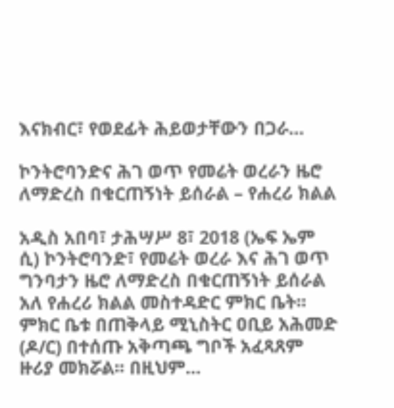እናክብር፣ የወደፊት ሕይወታቸውን በጋራ…

ኮንትሮባንድና ሕገ ወጥ የመሬት ወረራን ዜሮ ለማድረስ በቁርጠኝነት ይሰራል – የሐረሪ ክልል

አዲስ አበባ፣ ታሕሣሥ 8፣ 2018 (ኤፍ ኤም ሲ) ኮንትሮባንድ፣ የመሬት ወረራ እና ሕገ ወጥ ግንባታን ዜሮ ለማድረስ በቁርጠኝነት ይሰራል አለ የሐረሪ ክልል መስተዳድር ምክር ቤት፡፡ ምክር ቤቱ በጠቅላይ ሚኒስትር ዐቢይ አሕመድ (ዶ/ር) በተሰጡ አቅጣጫ ግቦች አፈጻጸም ዙሪያ መክሯል፡፡ በዚህም…